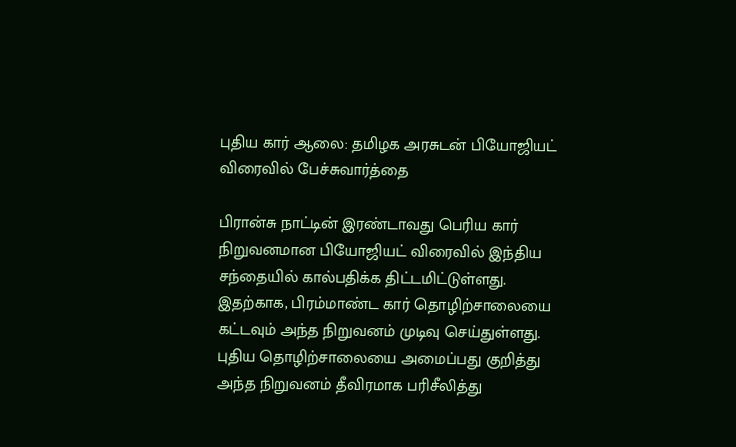புதிய கார் ஆலை: தமிழக அரசுடன் பியோஜியட் விரைவில் பேச்சுவார்த்தை

பிரான்சு நாட்டின் இரண்டாவது பெரிய கார் நிறுவனமான பியோஜியட் விரைவில் இந்திய சந்தையில் கால்பதிக்க திட்டமிட்டுள்ளது. இதற்காக, பிரம்மாண்ட கார் தொழிற்சாலையை கட்டவும் அந்த நிறுவனம் முடிவு செய்துள்ளது.
புதிய தொழிற்சாலையை அமைப்பது குறித்து அந்த நிறுவனம் தீவிரமாக பரிசீலித்து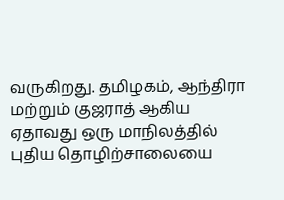வருகிறது. தமிழகம், ஆந்திரா மற்றும் குஜராத் ஆகிய ஏதாவது ஒரு மாநிலத்தில் புதிய தொழிற்சாலையை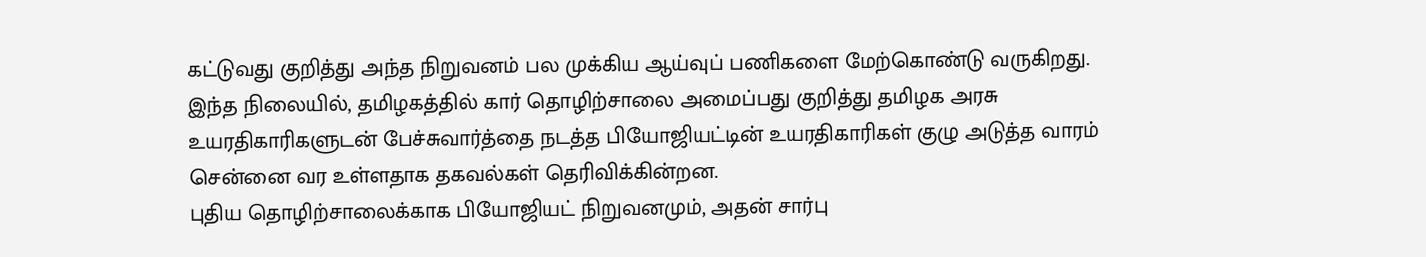கட்டுவது குறித்து அந்த நிறுவனம் பல முக்கிய ஆய்வுப் பணிகளை மேற்கொண்டு வருகிறது.
இந்த நிலையில், தமிழகத்தில் கார் தொழிற்சாலை அமைப்பது குறித்து தமிழக அரசு உயரதிகாரிகளுடன் பேச்சுவார்த்தை நடத்த பியோஜியட்டின் உயரதிகாரிகள் குழு அடுத்த வாரம் சென்னை வர உள்ளதாக தகவல்கள் தெரிவிக்கின்றன.
புதிய தொழிற்சாலைக்காக பியோஜியட் நிறுவனமும், அதன் சார்பு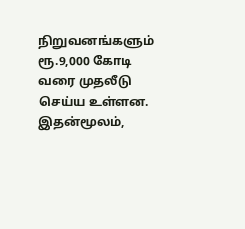நிறுவனங்களும் ரூ.9,000 கோடி வரை முதலீடு செய்ய உள்ளன. இதன்மூலம்,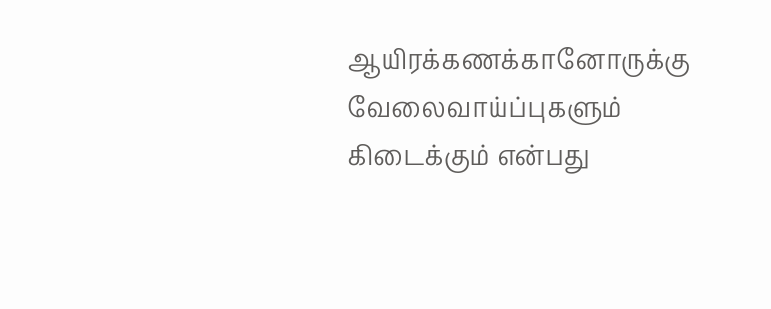ஆயிரக்கணக்கானோருக்கு வேலைவாய்ப்புகளும் கிடைக்கும் என்பது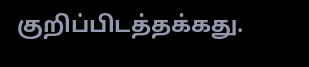குறிப்பிடத்தக்கது.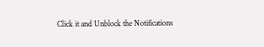Click it and Unblock the Notifications